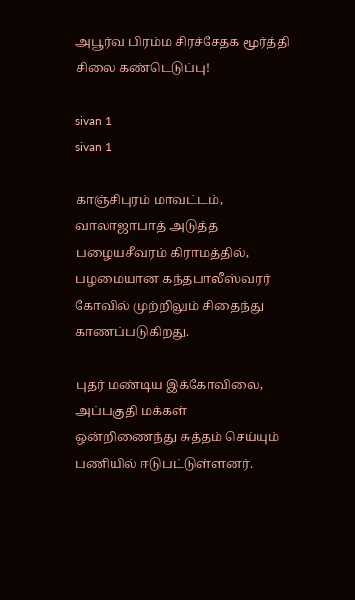அபூர்வ பிரம்ம சிரச்சேதக மூர்த்தி சிலை கண்டெடுப்பு!

sivan 1
sivan 1

காஞ்சிபுரம் மாவட்டம், வாலாஜாபாத் அடுத்த பழையசீவரம் கிராமத்தில், பழமையான கந்தபாலீஸ்வரர் கோவில் முற்றிலும் சிதைந்து காணப்படுகிறது.

புதர் மண்டிய இக்கோவிலை, அப்பகுதி மக்கள் ஒன்றிணைந்து சுத்தம் செய்யும் பணியில் ஈடுபட்டுள்ளனர்.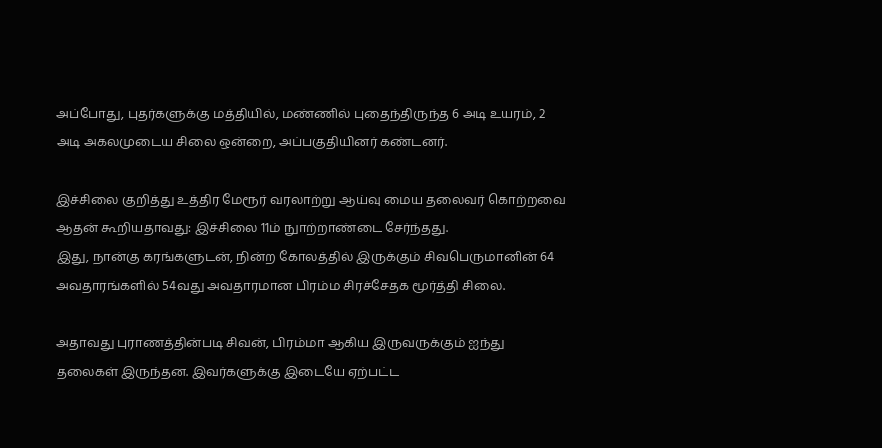அப்போது, புதர்களுக்கு மத்தியில், மண்ணில் புதைந்திருந்த 6 அடி உயரம், 2 அடி அகலமுடைய சிலை ஒன்றை, அப்பகுதியினர் கண்டனர்.

இச்சிலை குறித்து உத்திர மேரூர் வரலாற்று ஆய்வு மைய தலைவர் கொற்றவை ஆதன் கூறியதாவது: இச்சிலை 11ம் நுாற்றாண்டை சேர்ந்தது.
இது, நான்கு கரங்களுடன், நின்ற கோலத்தில் இருக்கும் சிவபெருமானின் 64 அவதாரங்களில் 54வது அவதாரமான பிரம்ம சிரச்சேதக மூர்த்தி சிலை.

அதாவது புராணத்தின்படி சிவன், பிரம்மா ஆகிய இருவருக்கும் ஐந்து தலைகள் இருந்தன. இவர்களுக்கு இடையே ஏற்பட்ட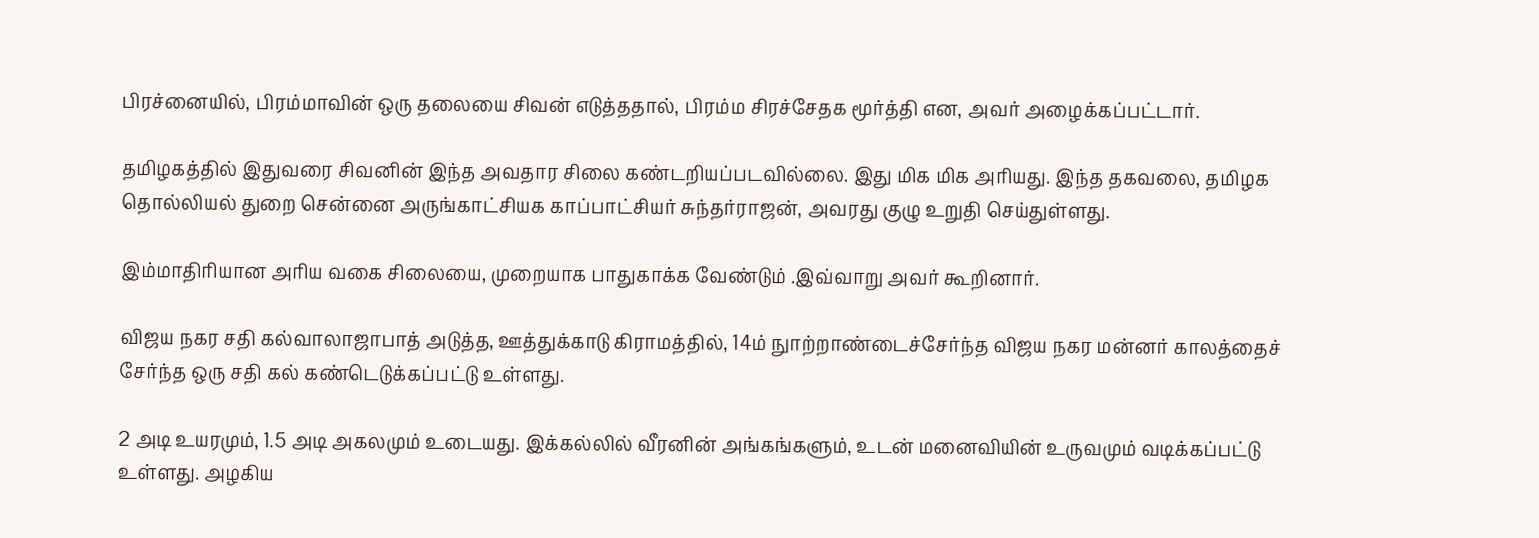பிரச்னையில், பிரம்மாவின் ஒரு தலையை சிவன் எடுத்ததால், பிரம்ம சிரச்சேதக மூர்த்தி என, அவர் அழைக்கப்பட்டார்.

தமிழகத்தில் இதுவரை சிவனின் இந்த அவதார சிலை கண்டறியப்படவில்லை. இது மிக மிக அரியது. இந்த தகவலை, தமிழக தொல்லியல் துறை சென்னை அருங்காட்சியக காப்பாட்சியர் சுந்தர்ராஜன், அவரது குழு உறுதி செய்துள்ளது.

இம்மாதிரியான அரிய வகை சிலையை, முறையாக பாதுகாக்க வேண்டும் .இவ்வாறு அவர் கூறினார்.

விஜய நகர சதி கல்வாலாஜாபாத் அடுத்த, ஊத்துக்காடு கிராமத்தில், 14ம் நுாற்றாண்டைச்சேர்ந்த விஜய நகர மன்னர் காலத்தைச் சேர்ந்த ஒரு சதி கல் கண்டெடுக்கப்பட்டு உள்ளது.

2 அடி உயரமும், 1.5 அடி அகலமும் உடையது. இக்கல்லில் வீரனின் அங்கங்களும், உடன் மனைவியின் உருவமும் வடிக்கப்பட்டு உள்ளது. அழகிய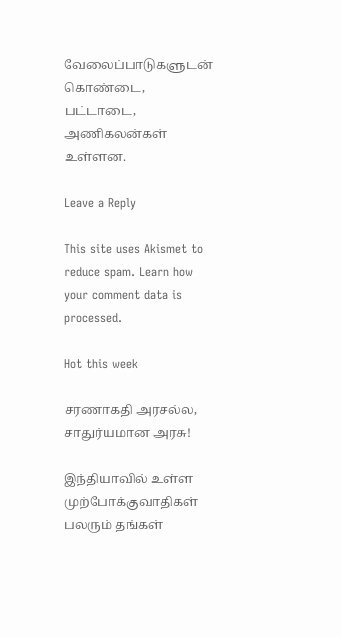வேலைப்பாடுகளுடன் கொண்டை, பட்டாடை, அணிகலன்கள் உள்ளன.

Leave a Reply

This site uses Akismet to reduce spam. Learn how your comment data is processed.

Hot this week

சரணாகதி அரசல்ல, சாதுர்யமான அரசு!

இந்தியாவில் உள்ள முற்போக்குவாதிகள் பலரும் தங்கள்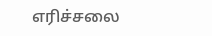எரிச்சலை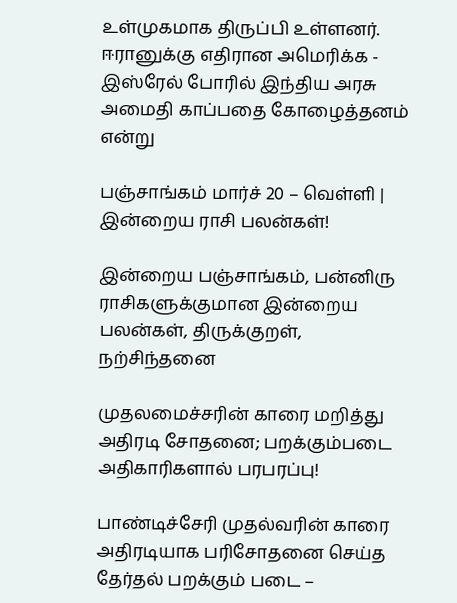உள்முகமாக திருப்பி உள்ளனர். ஈரானுக்கு எதிரான அமெரிக்க - இஸ்ரேல் போரில் இந்திய அரசு அமைதி காப்பதை கோழைத்தனம் என்று

பஞ்சாங்கம் மார்ச் 20 – வெள்ளி | இன்றைய ராசி பலன்கள்!

இன்றைய பஞ்சாங்கம், பன்னிரு ராசிகளுக்குமான இன்றைய பலன்கள், திருக்குறள், நற்சிந்தனை

முதலமைச்சரின் காரை மறித்து அதிரடி சோதனை; பறக்கும்படை அதிகாரிகளால் பரபரப்பு!

பாண்டிச்சேரி முதல்வரின் காரை அதிரடியாக பரிசோதனை செய்த தேர்தல் பறக்கும் படை –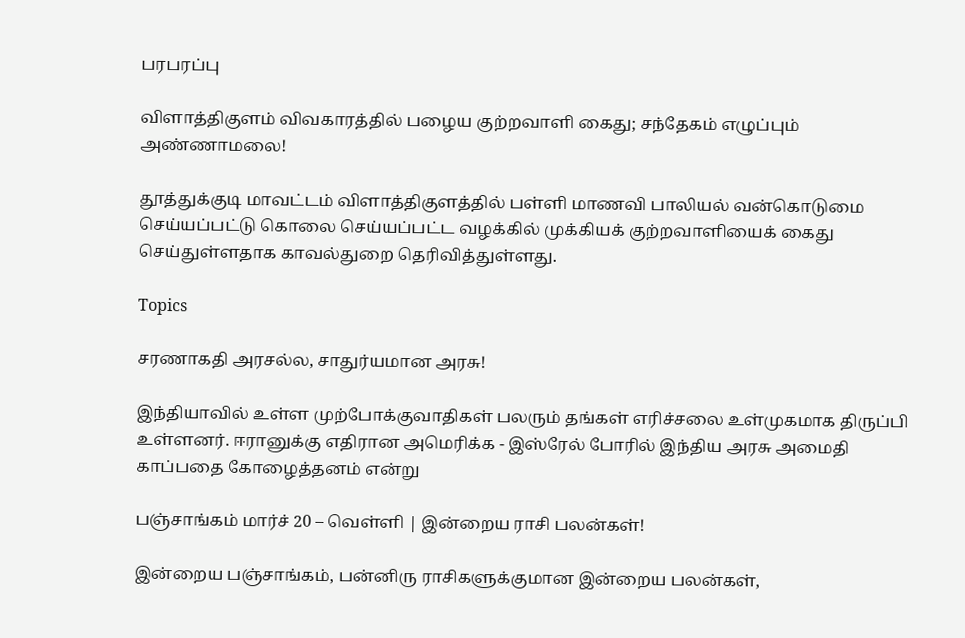பரபரப்பு

விளாத்திகுளம் விவகாரத்தில் பழைய குற்றவாளி கைது; சந்தேகம் எழுப்பும் அண்ணாமலை!

தூத்துக்குடி மாவட்டம் விளாத்திகுளத்தில் பள்ளி மாணவி பாலியல் வன்கொடுமை செய்யப்பட்டு கொலை செய்யப்பட்ட வழக்கில் முக்கியக் குற்றவாளியைக் கைது செய்துள்ளதாக காவல்துறை தெரிவித்துள்ளது.

Topics

சரணாகதி அரசல்ல, சாதுர்யமான அரசு!

இந்தியாவில் உள்ள முற்போக்குவாதிகள் பலரும் தங்கள் எரிச்சலை உள்முகமாக திருப்பி உள்ளனர். ஈரானுக்கு எதிரான அமெரிக்க - இஸ்ரேல் போரில் இந்திய அரசு அமைதி காப்பதை கோழைத்தனம் என்று

பஞ்சாங்கம் மார்ச் 20 – வெள்ளி | இன்றைய ராசி பலன்கள்!

இன்றைய பஞ்சாங்கம், பன்னிரு ராசிகளுக்குமான இன்றைய பலன்கள்,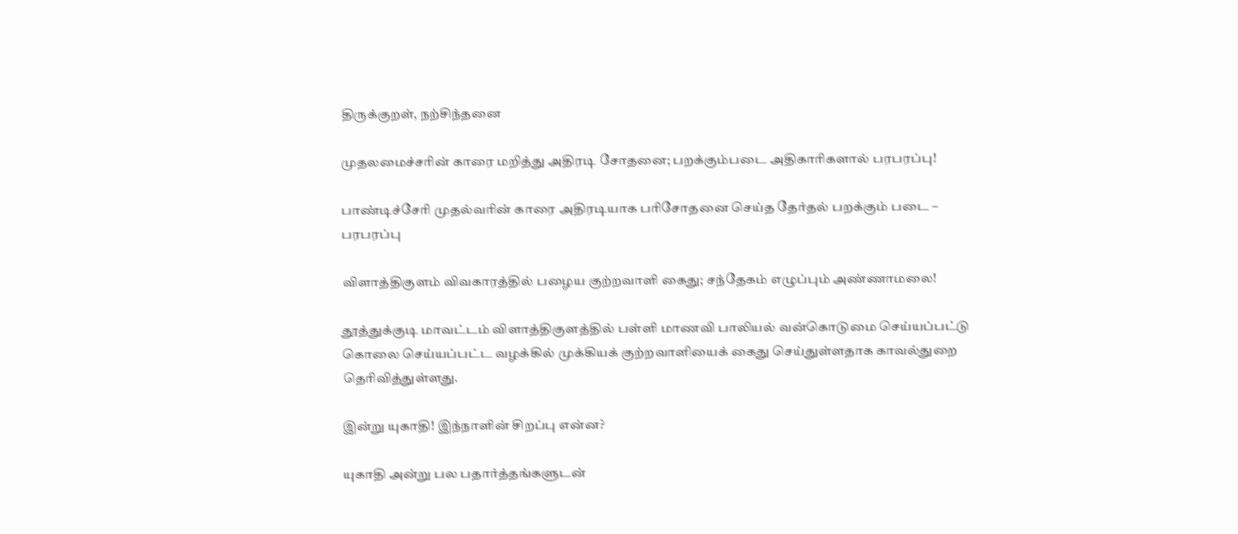திருக்குறள், நற்சிந்தனை

முதலமைச்சரின் காரை மறித்து அதிரடி சோதனை; பறக்கும்படை அதிகாரிகளால் பரபரப்பு!

பாண்டிச்சேரி முதல்வரின் காரை அதிரடியாக பரிசோதனை செய்த தேர்தல் பறக்கும் படை – பரபரப்பு

விளாத்திகுளம் விவகாரத்தில் பழைய குற்றவாளி கைது; சந்தேகம் எழுப்பும் அண்ணாமலை!

தூத்துக்குடி மாவட்டம் விளாத்திகுளத்தில் பள்ளி மாணவி பாலியல் வன்கொடுமை செய்யப்பட்டு கொலை செய்யப்பட்ட வழக்கில் முக்கியக் குற்றவாளியைக் கைது செய்துள்ளதாக காவல்துறை தெரிவித்துள்ளது.

இன்று யுகாதி! இந்நாளின் சிறப்பு என்ன?

யுகாதி அன்று பல பதார்த்தங்களுடன்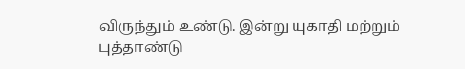விருந்தும் உண்டு. இன்று யுகாதி மற்றும் புத்தாண்டு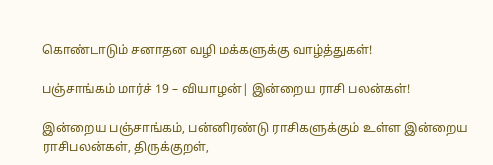கொண்டாடும் சனாதன வழி மக்களுக்கு வாழ்த்துகள்!

பஞ்சாங்கம் மார்ச் 19 – வியாழன்| இன்றைய ராசி பலன்கள்!

இன்றைய பஞ்சாங்கம், பன்னிரண்டு ராசிகளுக்கும் உள்ள இன்றைய ராசிபலன்கள், திருக்குறள்,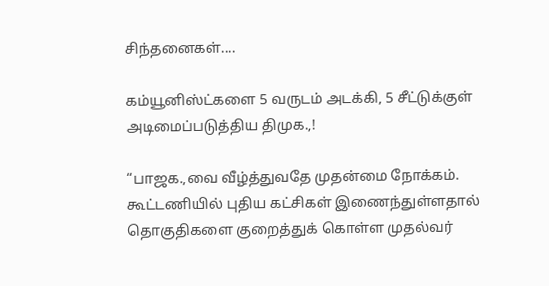சிந்தனைகள்....

கம்யூனிஸ்ட்களை 5 வருடம் அடக்கி, 5 சீட்டுக்குள் அடிமைப்படுத்திய திமுக.,!

“பாஜக.,வை வீழ்த்துவதே முதன்மை நோக்கம். கூட்டணியில் புதிய கட்சிகள் இணைந்துள்ளதால் தொகுதிகளை குறைத்துக் கொள்ள முதல்வர்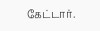கேட்டார்.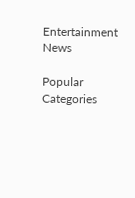Entertainment News

Popular Categories